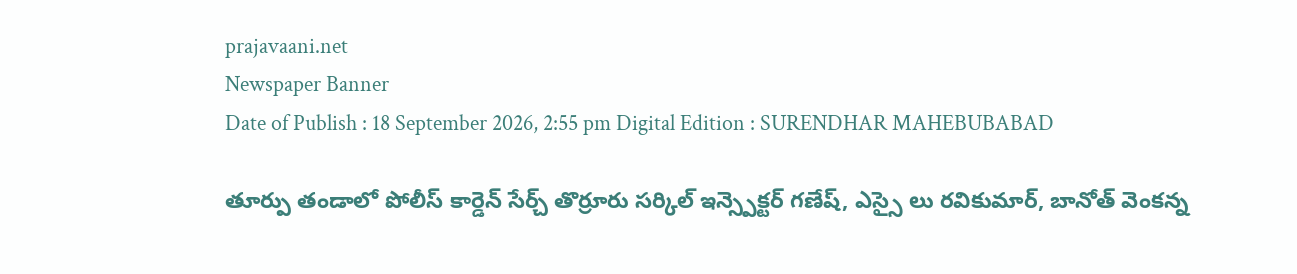prajavaani.net
Newspaper Banner
Date of Publish : 18 September 2026, 2:55 pm Digital Edition : SURENDHAR MAHEBUBABAD

తూర్పు తండాలో పోలీస్ కార్డెన్ సేర్చ్ తొర్రూరు సర్కిల్ ఇన్స్పెక్టర్ గణేష్, ఎస్సై లు రవికుమార్, బానోత్ వెంకన్న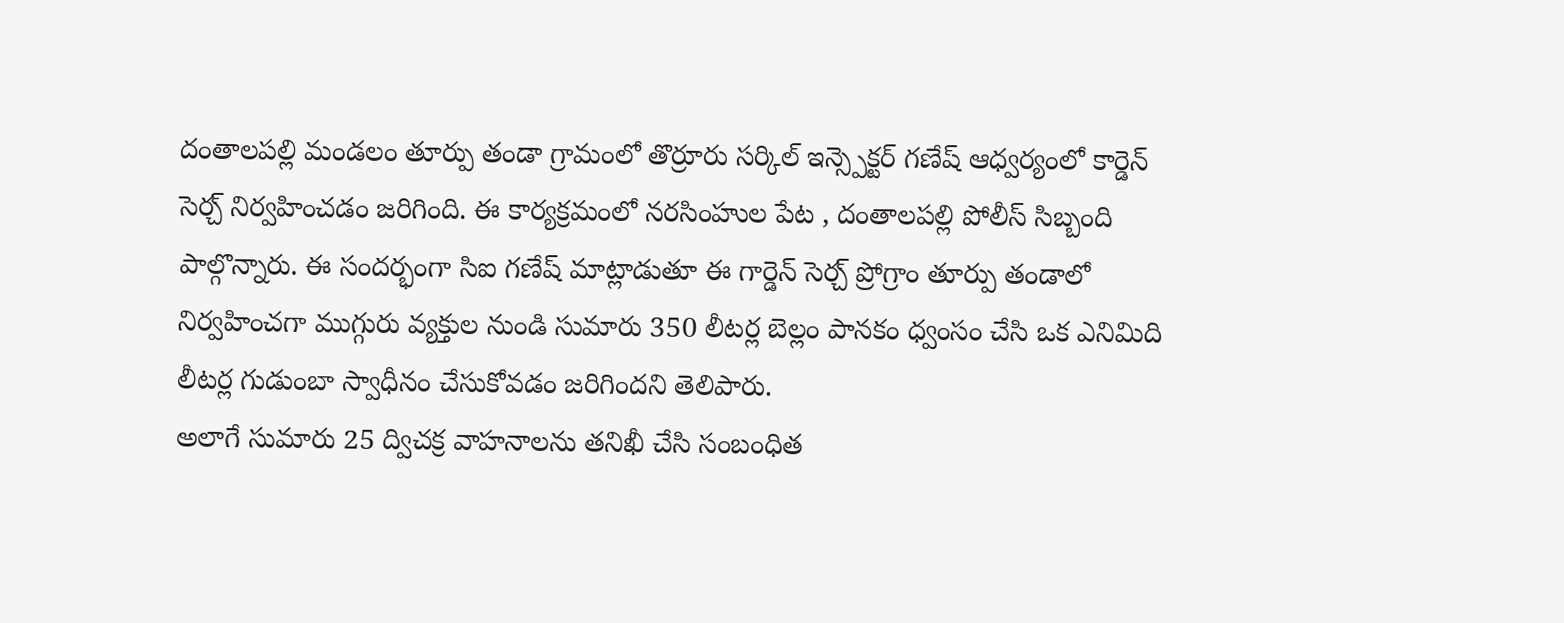దంతాలపల్లి మండలం తూర్పు తండా గ్రామంలో తొర్రూరు సర్కిల్ ఇన్స్పెక్టర్ గణేష్ ఆధ్వర్యంలో కార్డెన్ సెర్చ్ నిర్వహించడం జరిగింది. ఈ కార్యక్రమంలో నరసింహుల పేట , దంతాలపల్లి పోలీస్ సిబ్బంది పాల్గొన్నారు. ఈ సందర్భంగా సిఐ గణేష్ మాట్లాడుతూ ఈ గార్డెన్ సెర్చ్ ప్రోగ్రాం తూర్పు తండాలో నిర్వహించగా ముగ్గురు వ్యక్తుల నుండి సుమారు 350 లీటర్ల బెల్లం పానకం ధ్వంసం చేసి ఒక ఎనిమిది లీటర్ల గుడుంబా స్వాధీనం చేసుకోవడం జరిగిందని తెలిపారు.
అలాగే సుమారు 25 ద్విచక్ర వాహనాలను తనిఖీ చేసి సంబంధిత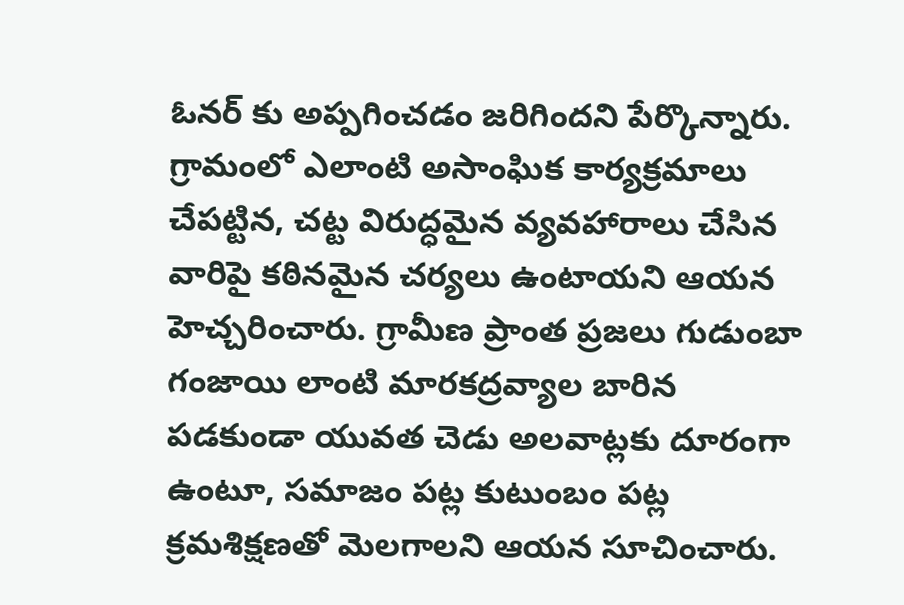ఓనర్ కు అప్పగించడం జరిగిందని పేర్కొన్నారు. గ్రామంలో ఎలాంటి అసాంఘిక కార్యక్రమాలు చేపట్టిన, చట్ట విరుద్ధమైన వ్యవహారాలు చేసిన వారిపై కఠినమైన చర్యలు ఉంటాయని ఆయన హెచ్చరించారు. గ్రామీణ ప్రాంత ప్రజలు గుడుంబా గంజాయి లాంటి మారకద్రవ్యాల బారిన పడకుండా యువత చెడు అలవాట్లకు దూరంగా ఉంటూ, సమాజం పట్ల కుటుంబం పట్ల క్రమశిక్షణతో మెలగాలని ఆయన సూచించారు.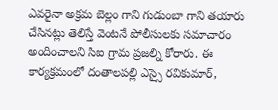ఎవరైనా అక్రమ బెల్లం గాని గుడుంబా గాని తయారు చేసినట్లు తెలిస్తే వెంటనే పోలీసులకు సమాచారం అందించాలని సిఐ గ్రామ ప్రజల్ని కోరారు. ఈ కార్యక్రమంలో దంతాలపల్లి ఎస్సై రవికుమార్,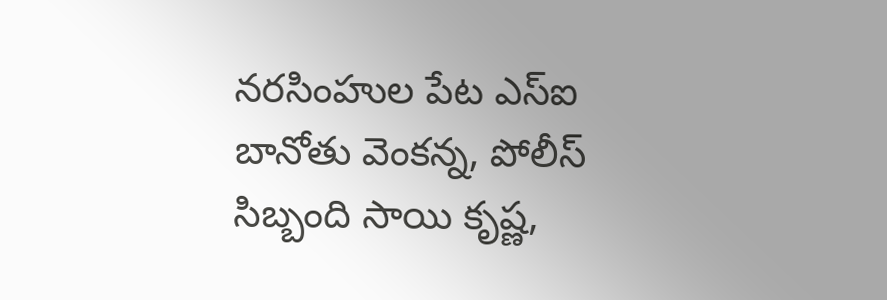నరసింహుల పేట ఎస్ఐ బానోతు వెంకన్న, పోలీస్ సిబ్బంది సాయి కృష్ణ,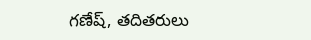గణేష్, తదితరులు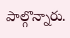పాల్గొన్నారు.